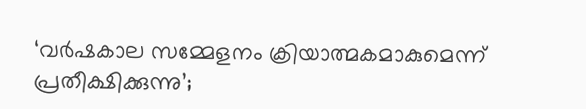‘വര്‍ഷകാല സമ്മേളനം ക്രിയാത്മകമാകുമെന്ന് പ്രതീക്ഷിക്കുന്നു’;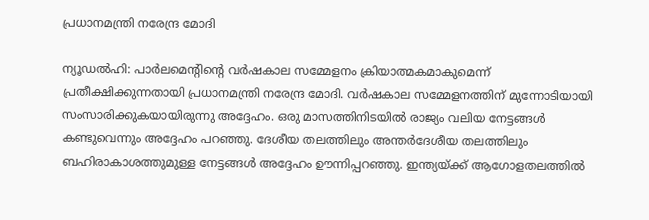പ്രധാനമന്ത്രി നരേന്ദ്ര മോദി

ന്യൂഡൽഹി: പാര്‍ലമെന്റിന്റെ വര്‍ഷകാല സമ്മേളനം ക്രിയാത്മകമാകുമെന്ന് പ്രതീക്ഷിക്കുന്നതായി പ്രധാനമന്ത്രി നരേന്ദ്ര മോദി. വര്‍ഷകാല സമ്മേളനത്തിന് മുന്നോടിയായി സംസാരിക്കുകയായിരുന്നു അദ്ദേഹം. ഒരു മാസത്തിനിടയില്‍ രാജ്യം വലിയ നേട്ടങ്ങള്‍ കണ്ടുവെന്നും അദ്ദേഹം പറഞ്ഞു. ദേശീയ തലത്തിലും അന്തര്‍ദേശീയ തലത്തിലും ബഹിരാകാശത്തുമുള്ള നേട്ടങ്ങള്‍ അദ്ദേഹം ഊന്നിപ്പറഞ്ഞു. ഇന്ത്യയ്ക്ക് ആഗോളതലത്തില്‍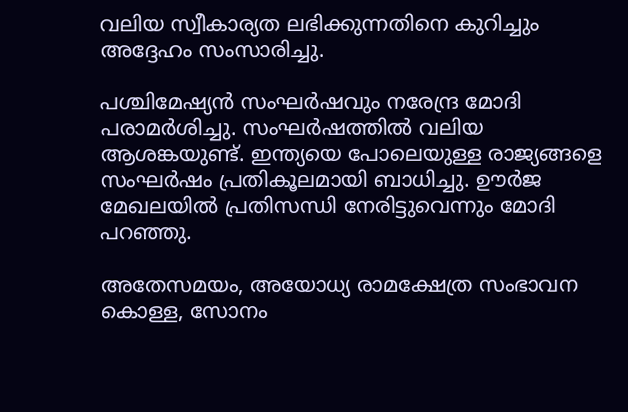വലിയ സ്വീകാര്യത ലഭിക്കുന്നതിനെ കുറിച്ചും അദ്ദേഹം സംസാരിച്ചു.

പശ്ചിമേഷ്യന്‍ സംഘര്‍ഷവും നരേന്ദ്ര മോദി പരാമര്‍ശിച്ചു. സംഘര്‍ഷത്തില്‍ വലിയ ആശങ്കയുണ്ട്. ഇന്ത്യയെ പോലെയുള്ള രാജ്യങ്ങളെ സംഘര്‍ഷം പ്രതികൂലമായി ബാധിച്ചു. ഊര്‍ജ മേഖലയില്‍ പ്രതിസന്ധി നേരിട്ടുവെന്നും മോദി പറഞ്ഞു.

അതേസമയം, അയോധ്യ രാമക്ഷേത്ര സംഭാവന കൊള്ള, സോനം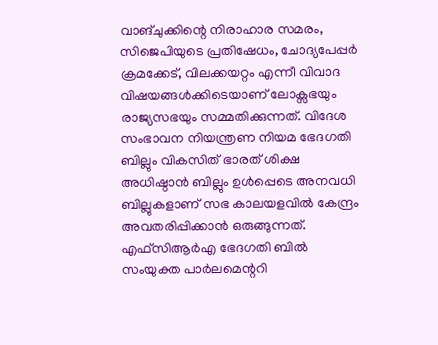വാങ്ചുക്കിന്റെ നിരാഹാര സമരം, സിജെപിയുടെ പ്രതിഷേധം, ചോദ്യപേപ്പര്‍ ക്രമക്കേട്, വിലക്കയറ്റം എന്നീ വിവാദ വിഷയങ്ങള്‍ക്കിടെയാണ് ലോക്സഭയും രാജ്യസഭയും സമ്മതിക്കുന്നത്. വിദേശ സംഭാവന നിയന്ത്രണ നിയമ ഭേദഗതി ബില്ലും വികസിത് ഭാരത് ശിക്ഷ അധിഷ്ഠാന്‍ ബില്ലും ഉള്‍പ്പെടെ അനവധി ബില്ലുകളാണ് സഭ കാലയളവില്‍ കേന്ദ്രം അവതരിപ്പിക്കാന്‍ ഒരുങ്ങുന്നത്. എഫ്‌സിആര്‍എ ഭേദഗതി ബില്‍ സംയുക്ത പാര്‍ലമെന്ററി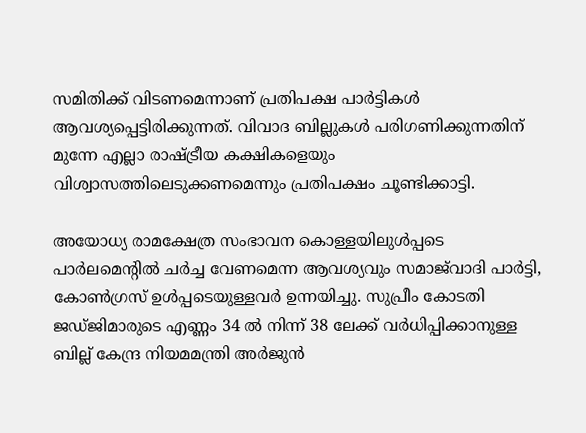സമിതിക്ക് വിടണമെന്നാണ് പ്രതിപക്ഷ പാര്‍ട്ടികള്‍ ആവശ്യപ്പെട്ടിരിക്കുന്നത്. വിവാദ ബില്ലുകള്‍ പരിഗണിക്കുന്നതിന് മുന്നേ എല്ലാ രാഷ്ട്രീയ കക്ഷികളെയും വിശ്വാസത്തിലെടുക്കണമെന്നും പ്രതിപക്ഷം ചൂണ്ടിക്കാട്ടി.

അയോധ്യ രാമക്ഷേത്ര സംഭാവന കൊള്ളയിലുള്‍പ്പടെ പാര്‍ലമെന്റില്‍ ചര്‍ച്ച വേണമെന്ന ആവശ്യവും സമാജ്‌വാദി പാര്‍ട്ടി, കോണ്‍ഗ്രസ് ഉള്‍പ്പടെയുള്ളവര്‍ ഉന്നയിച്ചു. സുപ്രീം കോടതി ജഡ്ജിമാരുടെ എണ്ണം 34 ല്‍ നിന്ന് 38 ലേക്ക് വര്‍ധിപ്പിക്കാനുള്ള ബില്ല് കേന്ദ്ര നിയമമന്ത്രി അര്‍ജുന്‍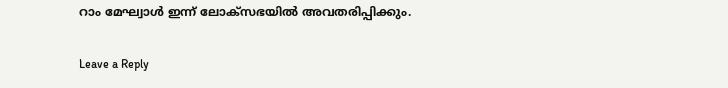റാം മേഘ്വാള്‍ ഇന്ന് ലോക്‌സഭയില്‍ അവതരിപ്പിക്കും.

Leave a Reply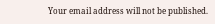Your email address will not be published.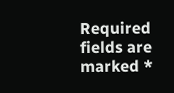Required fields are marked *